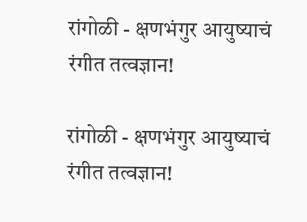रांगोळी - क्षणभंगुर आयुष्याचं रंगीत तत्वज्ञान!

रांगोळी - क्षणभंगुर आयुष्याचं रंगीत तत्वज्ञान!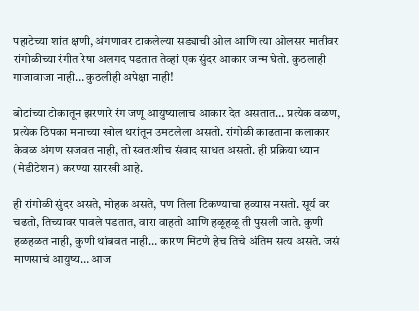पहाटेच्या शांत क्षणी, अंगणावर टाकलेल्या सड्याची ओल आणि त्या ओलसर मातीवर रांगोळीच्या रंगीत रेषा अलगद पडतात तेव्हां एक सुंदर आकार जन्म घेतो. कुठलाही गाजावाजा नाही… कुठलीही अपेक्षा नाही!

बोटांच्या टोकातून झरणारे रंग जणू आयुष्यालाच आकार देत असतात… प्रत्येक वळण, प्रत्येक ठिपका मनाच्या खोल थरांतून उमटलेला असतो. रांगोळी काढताना कलाकार केवळ अंगण सजवत नाही, तो स्वतःशीच संवाद साधत असतो. ही प्रक्रिया ध्यान (मेडीटेशन) करण्या सारखी आहे.

ही रांगोळी सुंदर असते, मोहक असते, पण तिला टिकण्याचा हव्यास नसतो. सूर्य वर चढतो, तिच्यावर पावले पडतात, वारा वाहतो आणि हळूहळू ती पुसली जाते. कुणी हळहळत नाही, कुणी थांबवत नाही… कारण मिटणे हेच तिचे अंतिम सत्य असते. जसं माणसाचं आयुष्य… आज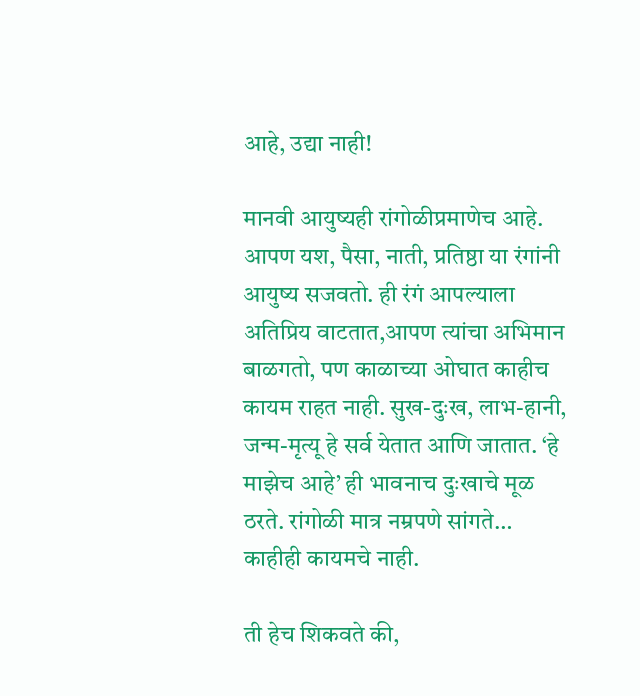आहे, उद्या नाही!

मानवी आयुष्यही रांगोळीप्रमाणेच आहे. आपण यश, पैसा, नाती, प्रतिष्ठा या रंगांनी आयुष्य सजवतो. ही रंगं आपल्याला अतिप्रिय वाटतात,आपण त्यांचा अभिमान बाळगतो, पण काळाच्या ओघात काहीच कायम राहत नाही. सुख-दुःख, लाभ-हानी, जन्म-मृत्यू हे सर्व येतात आणि जातात. ‘हे माझेच आहे’ ही भावनाच दुःखाचे मूळ ठरते. रांगोळी मात्र नम्रपणे सांगते… काहीही कायमचे नाही.

ती हेच शिकवते की,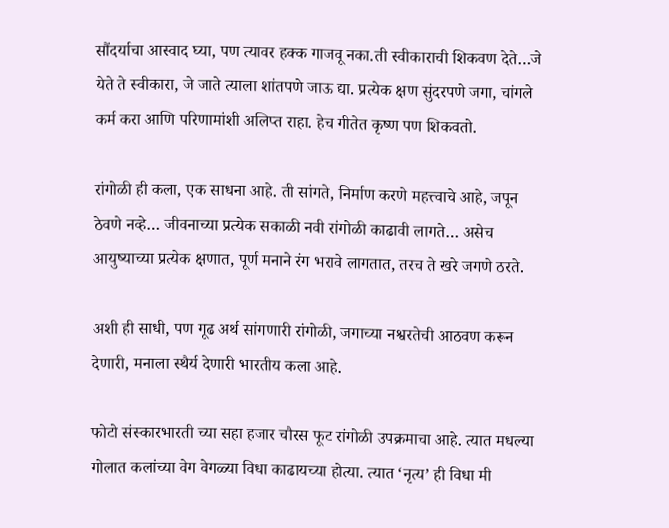सौंदर्याचा आस्वाद घ्या, पण त्यावर हक्क गाजवू नका.ती स्वीकाराची शिकवण देते…जे येते ते स्वीकारा, जे जाते त्याला शांतपणे जाऊ द्या. प्रत्येक क्षण सुंदरपणे जगा, चांगले कर्म करा आणि परिणामांशी अलिप्त राहा. हेच गीतेत कृष्ण पण शिकवतो.

रांगोळी ही कला, एक साधना आहे. ती सांगते, निर्माण करणे महत्त्वाचे आहे, जपून ठेवणे नव्हे… जीवनाच्या प्रत्येक सकाळी नवी रांगोळी काढावी लागते… असेच आयुष्याच्या प्रत्येक क्षणात, पूर्ण मनाने रंग भरावे लागतात, तरच ते खरे जगणे ठरते.

अशी ही साधी, पण गूढ अर्थ सांगणारी रांगोळी, जगाच्या नश्वरतेची आठवण करून देणारी, मनाला स्थैर्य देणारी भारतीय कला आहे.

फोटो संस्कारभारती च्या सहा हजार चौरस फूट रांगोळी उपक्रमाचा आहे. त्यात मधल्या गोलात कलांच्या वेग वेगळ्या विधा काढायच्या होत्या. त्यात ‘नृत्य’ ही विधा मी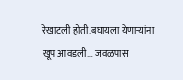रेखाटली होती.बघायला येणाऱ्यांना खूप आवडली… जवळपास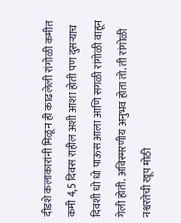दीडशे कलाकारांनी मिळून ही काढलेली रांगोळी कमीत कमी 4,5 दिवस राहील अशी आशा होती पण दुसऱ्याच दिवशी धो धो पाऊस आला आणि सगळी रांगोळी वाहून गेली होती. अविस्मरणीय अनुभव होता तो. ती रांगोळी नश्वरतेची खूप मोठी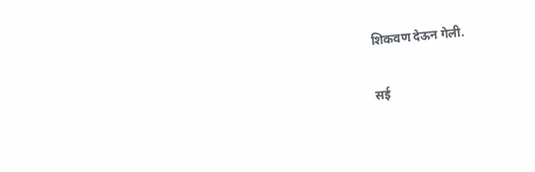शिकवण देऊन गेली.

सई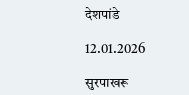देशपांडे

12.01.2026

सुरपाखरू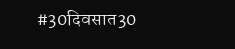#30दिवसात30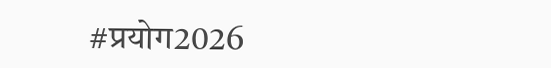#प्रयोग2026